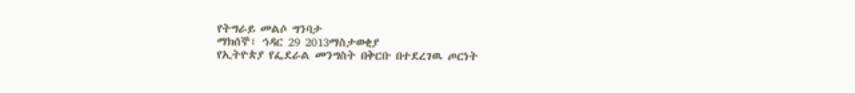የትግራይ መልሶ ግንባታ
ማክሰኞ፣ ኅዳር 29 2013ማስታወቂያ
የኢትዮጵያ የፌደራል መንግስት በቅርቡ በተደረገዉ ጦርነት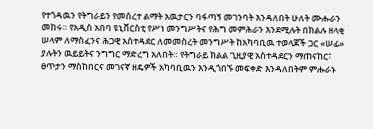የተጎዳዉን የትግራይን የመሰረተ ልማት አዉታርን ባፋጣኝ መገንባት እንዳለበት ሁለት ሙሑራን መከሩ። የአዲስ አበባ ዩኒቨርስቲ የሥነ መንግሥትና የሕግ መምሕራን እንደሚሉት በክልሉ ዘላቂ ሠላም ለማስፈንና ሕጋዊ አስተዳደር ለመመስረት መንግሥት ከአካባቢዉ ተወላጆች ጋር «ሠፊ» ያሉትን ዉይይትና ንግግር ማድረግ አለበት። የትግራይ ክልል ጊዚያዊ አስተዳደርን ማጠናከር፣ ፀጥታን ማስከበርና መገናኛ ዘዴዎች አካባቢዉን እንዲጎበኙ መፍቀድ እንዳለበትም ምሑራኑ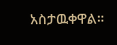አስታዉቀዋል።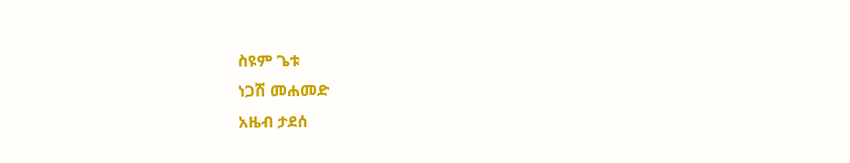ስዩም ጌቱ
ነጋሽ መሐመድ
አዜብ ታደሰ